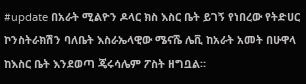#update በአራት ሚልዮን ዶላር ክስ እስር ቤት ይገኝ የነበረው የትድሀር ኮንስትራክሽን ባለቤት እስራኤላዊው ሜናሼ ሌቪ ከአራት አመት በሁዋላ ከእስር ቤት እንደወጣ ጄሩሳሌም ፖስት ዘግቧል።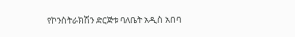የኮንስትራክሽን ድርጅቱ ባለቤት አዲስ አበባ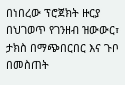በነበረው ፕሮጀክት ዙርያ በህገወጥ የገንዘብ ዝውውር፣ ታክስ በማጭበርበር እና ጉቦ በመስጠት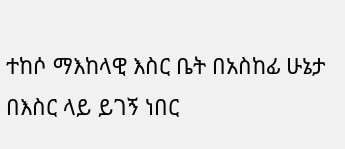ተከሶ ማእከላዊ እስር ቤት በአስከፊ ሁኔታ በእስር ላይ ይገኝ ነበር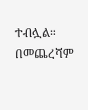ተብሏል። በመጨረሻም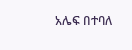አሌፍ በተባለ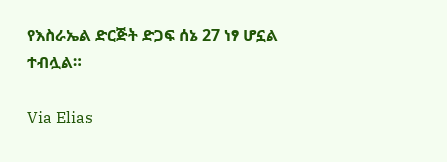የእስራኤል ድርጅት ድጋፍ ሰኔ 27 ነፃ ሆኗል ተብሏል።

Via Elias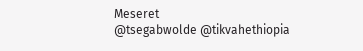Meseret
@tsegabwolde @tikvahethiopia